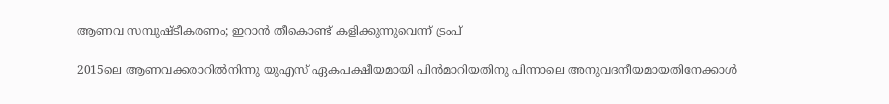ആണവ സമ്പുഷ്ടീകരണം; ഇറാന്‍ തീകൊണ്ട് കളിക്കുന്നുവെന്ന് ട്രംപ്

2015ലെ ആണവക്കരാറില്‍നിന്നു യുഎസ് ഏകപക്ഷീയമായി പിന്‍മാറിയതിനു പിന്നാലെ അനുവദനീയമായതിനേക്കാള്‍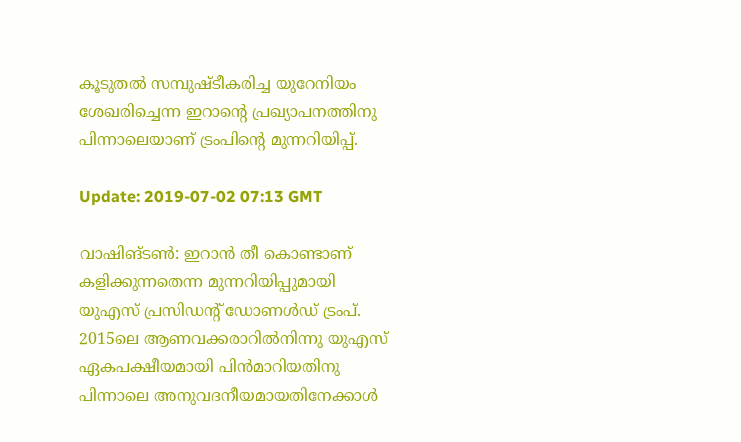കൂടുതല്‍ സമ്പുഷ്ടീകരിച്ച യുറേനിയം ശേഖരിച്ചെന്ന ഇറാന്റെ പ്രഖ്യാപനത്തിനു പിന്നാലെയാണ് ട്രംപിന്റെ മുന്നറിയിപ്പ്.

Update: 2019-07-02 07:13 GMT

വാഷിങ്ടണ്‍: ഇറാന്‍ തീ കൊണ്ടാണ് കളിക്കുന്നതെന്ന മുന്നറിയിപ്പുമായി യുഎസ് പ്രസിഡന്റ് ഡോണള്‍ഡ് ട്രംപ്. 2015ലെ ആണവക്കരാറില്‍നിന്നു യുഎസ് ഏകപക്ഷീയമായി പിന്‍മാറിയതിനു പിന്നാലെ അനുവദനീയമായതിനേക്കാള്‍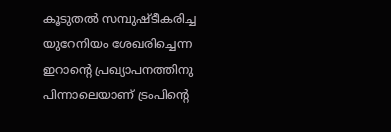കൂടുതല്‍ സമ്പുഷ്ടീകരിച്ച യുറേനിയം ശേഖരിച്ചെന്ന ഇറാന്റെ പ്രഖ്യാപനത്തിനു പിന്നാലെയാണ് ട്രംപിന്റെ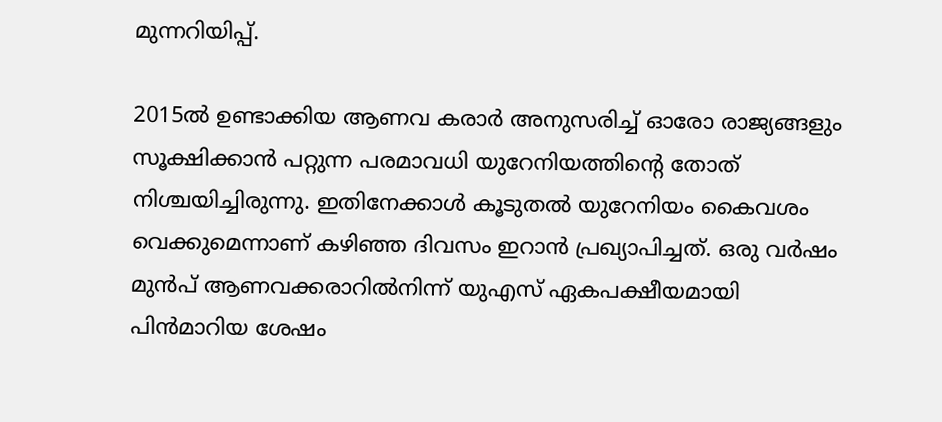മുന്നറിയിപ്പ്.

2015ല്‍ ഉണ്ടാക്കിയ ആണവ കരാര്‍ അനുസരിച്ച് ഓരോ രാജ്യങ്ങളും സൂക്ഷിക്കാന്‍ പറ്റുന്ന പരമാവധി യുറേനിയത്തിന്റെ തോത് നിശ്ചയിച്ചിരുന്നു. ഇതിനേക്കാള്‍ കൂടുതല്‍ യുറേനിയം കൈവശം വെക്കുമെന്നാണ് കഴിഞ്ഞ ദിവസം ഇറാന്‍ പ്രഖ്യാപിച്ചത്. ഒരു വര്‍ഷം മുന്‍പ് ആണവക്കരാറില്‍നിന്ന് യുഎസ് ഏകപക്ഷീയമായി പിന്‍മാറിയ ശേഷം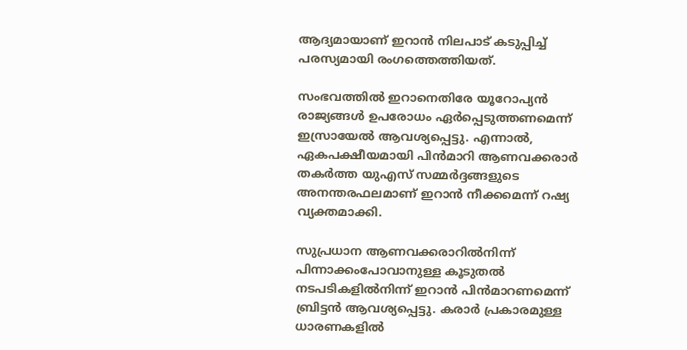ആദ്യമായാണ് ഇറാന്‍ നിലപാട് കടുപ്പിച്ച് പരസ്യമായി രംഗത്തെത്തിയത്.

സംഭവത്തില്‍ ഇറാനെതിരേ യൂറോപ്യന്‍ രാജ്യങ്ങള്‍ ഉപരോധം ഏര്‍പ്പെടുത്തണമെന്ന് ഇസ്രായേല്‍ ആവശ്യപ്പെട്ടു. എന്നാല്‍, ഏകപക്ഷീയമായി പിന്‍മാറി ആണവക്കരാര്‍ തകര്‍ത്ത യുഎസ് സമ്മര്‍ദ്ദങ്ങളുടെ അനന്തരഫലമാണ് ഇറാന്‍ നീക്കമെന്ന് റഷ്യ വ്യക്തമാക്കി.

സുപ്രധാന ആണവക്കരാറില്‍നിന്ന് പിന്നാക്കംപോവാനുള്ള കൂടുതല്‍ നടപടികളില്‍നിന്ന് ഇറാന്‍ പിന്‍മാറണമെന്ന് ബ്രിട്ടന്‍ ആവശ്യപ്പെട്ടു. കരാര്‍ പ്രകാരമുള്ള ധാരണകളില്‍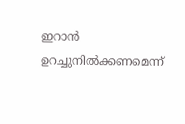ഇറാന്‍ ഉറച്ചുനില്‍ക്കണമെന്ന്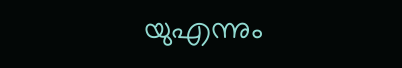യുഎന്നും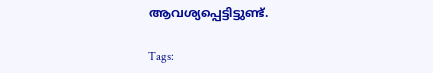ആവശ്യപ്പെട്ടിട്ടുണ്ട്.

Tags: